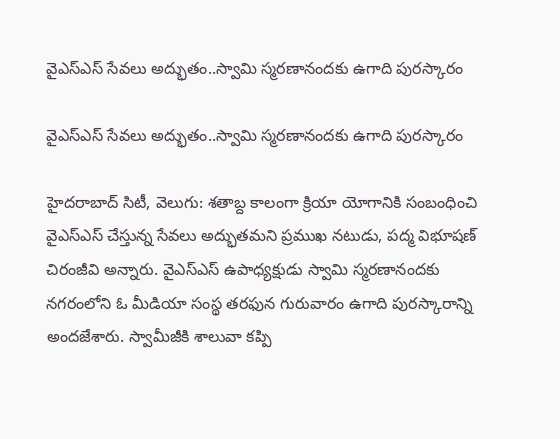వైఎస్ఎస్ సేవలు అద్భుతం..స్వామి స్మరణానందకు ఉగాది పురస్కారం

వైఎస్ఎస్ సేవలు అద్భుతం..స్వామి స్మరణానందకు ఉగాది పురస్కారం

హైదరాబాద్ సిటీ, వెలుగు: శతాబ్ద కాలంగా క్రియా యోగానికి సంబంధించి వైఎస్ఎస్ చేస్తున్న సేవలు అద్భుతమని ప్రముఖ నటుడు, పద్మ విభూషణ్ చిరంజీవి అన్నారు. వైఎస్ఎస్ ఉపాధ్యక్షుడు స్వామి స్మరణానందకు నగరంలోని ఓ మీడియా సంస్థ తరఫున గురువారం ఉగాది పురస్కారాన్ని అందజేశారు. స్వామీజీకి శాలువా కప్పి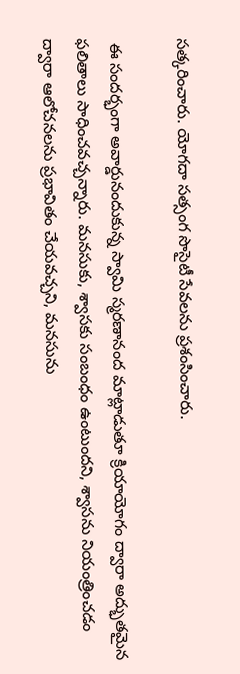సత్కరించారు. యోగదా సత్సంగ సొసైటీ సేవలను ప్రశంసించారు.

 ఈ సందర్భంగా అవార్డునందుకున్న స్వామి స్మరణానంద మాట్లాడుతూ క్రియాయోగం ద్వారా అద్భుతమైన ఫలితాలు సాధించవచ్చన్నారు. మనసుకు, శ్వాసకు సంబంధం ఉంటుందని, శ్వాసను నియంత్రించడం ద్వారా ఆలోచనలను ప్రభావితం చేయవచ్చని, మనసును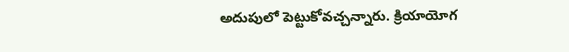అదుపులో పెట్టుకోవచ్చన్నారు. క్రియాయోగ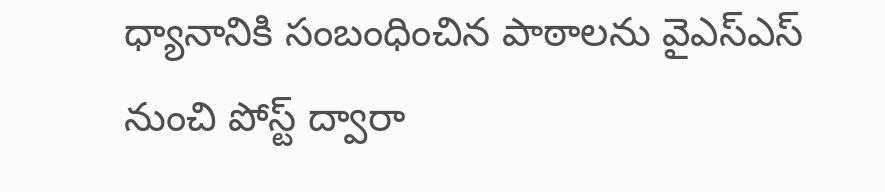ధ్యానానికి సంబంధించిన పాఠాలను వైఎస్ఎస్ నుంచి పోస్ట్ ద్వారా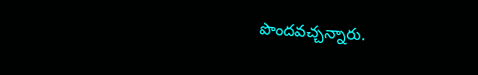పొందవచ్చన్నారు.